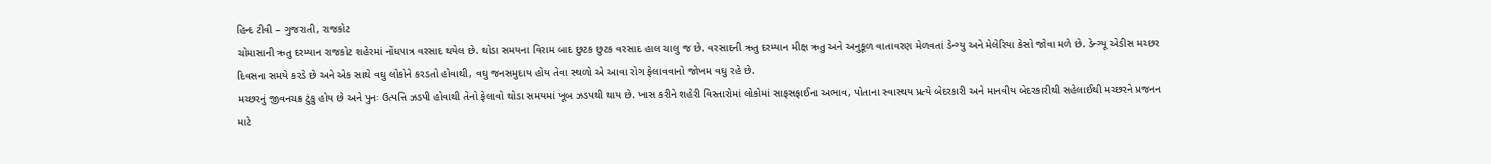હિન્દ ટીવી – ગુજરાતી, રાજકોટ
ચોમાસાની ઋતુ દરમ્યાન રાજકોટ શહેરમાં નોંધપાત્ર વરસાદ થયેલ છે. થોડા સમયના વિરામ બાદ છુટક છુટક વરસાદ હાલ ચાલુ જ છે. વરસાદની ઋતુ દરમ્યાન મીક્ષ ઋતુ અને અનુકૂળ વાતાવરણ મેળવતાં ડેન્ગ્યુ અને મેલેરિયા કેસો જોવા મળે છે. ડેન્ગ્યૂ એડીસ મચ્છર દિવસના સમયે કરડે છે અને એક સાથે વઘુ લોકોને કરડતો હોવાથી, વઘુ જનસમુદાય હોય તેવા સ્થળો એ આવા રોગ ફેલાવવાનો જોખમ વઘુ રહે છે.
મચ્છરનું જીવનચક્ર ટુંકુ હોય છે અને પુનઃ ઉત્પત્તિ ઝડપી હોવાથી તેનો ફેલાવો થોડા સમયમાં ખૂબ ઝડપથી થાય છે. ખાસ કરીને શહેરી વિસ્તારોમાં લોકોમાં સાફસફાઈના અભાવ, પોતાના સ્વાસ્થય પ્રત્યે બેદરકારી અને માનવીય બેદરકારીથી સહેલાઈથી મચ્છરને પ્રજનન માટે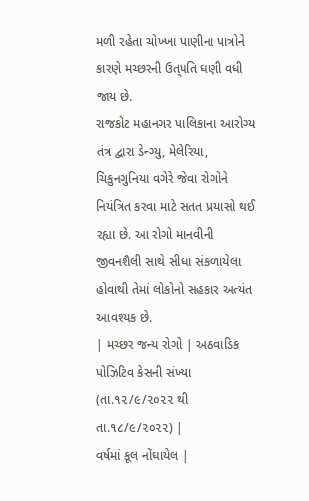મળી રહેતા ચોખ્ખા પાણીના પાત્રોને કારણે મચ્છરની ઉત્૫તિ ઘણી વધી જાય છે.
રાજકોટ મહાનગર પાલિકાના આરોગ્ય તંત્ર દ્વારા ડેન્ગ્યુ, મેલેરિયા, ચિકુનગુનિયા વગેરે જેવા રોગોને નિયંત્રિત કરવા માટે સતત પ્રયાસો થઈ રહ્યા છે. આ રોગો માનવીની જીવનશૈલી સાથે સીધા સંકળાયેલા હોવાથી તેમાં લોકોનો સહકાર અત્યંત આવશ્યક છે.
| મચ્છર જન્ય રોગો | અઠવાડિક પોઝિટિવ કેસની સંખ્યા
(તા.૧૨/૯/૨૦૨૨ થી તા.૧૮/૯/૨૦૨૨) |
વર્ષમાં કૂલ નોંઘાયેલ |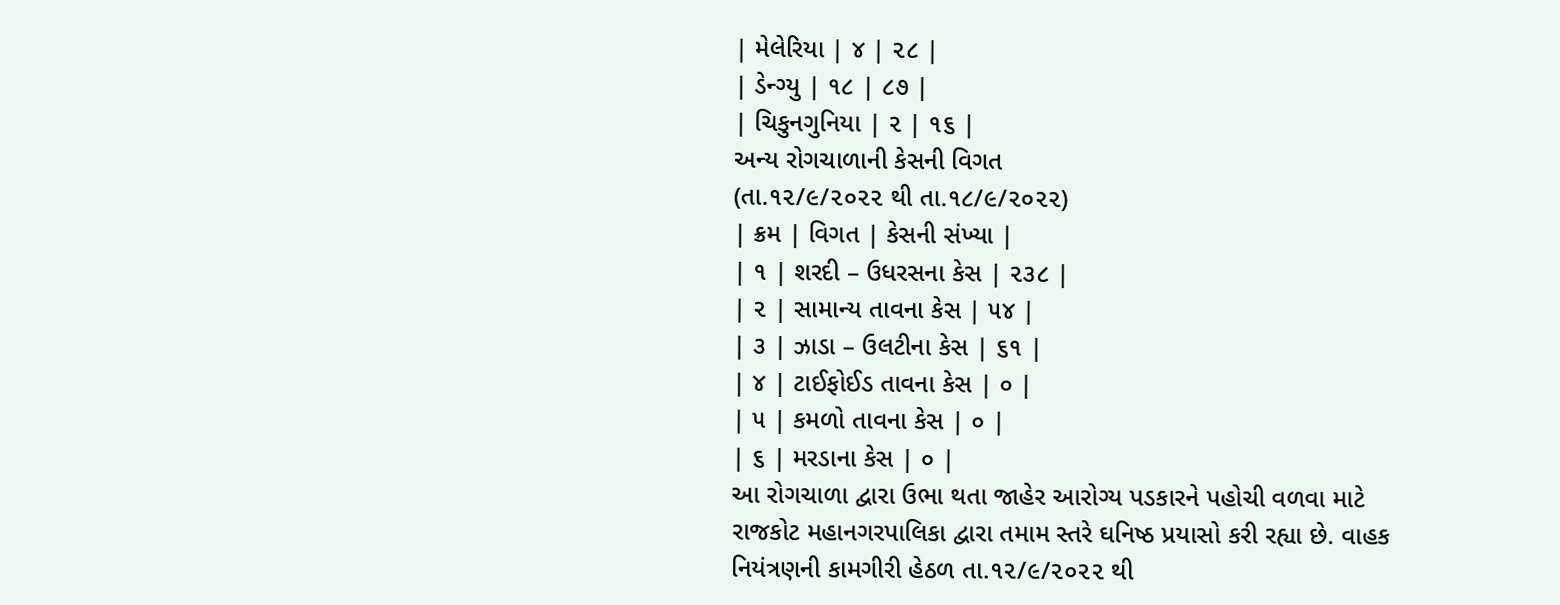| મેલેરિયા | ૪ | ૨૮ |
| ડેન્ગ્યુ | ૧૮ | ૮૭ |
| ચિકુનગુનિયા | ૨ | ૧૬ |
અન્ય રોગચાળાની કેસની વિગત
(તા.૧૨/૯/૨૦૨૨ થી તા.૧૮/૯/૨૦૨૨)
| ક્રમ | વિગત | કેસની સંખ્યા |
| ૧ | શરદી – ઉધરસના કેસ | ૨૩૮ |
| ૨ | સામાન્ય તાવના કેસ | ૫૪ |
| ૩ | ઝાડા – ઉલટીના કેસ | ૬૧ |
| ૪ | ટાઈફોઈડ તાવના કેસ | ૦ |
| ૫ | કમળો તાવના કેસ | ૦ |
| ૬ | મરડાના કેસ | ૦ |
આ રોગચાળા દ્વારા ઉભા થતા જાહેર આરોગ્ય પડકારને પહોચી વળવા માટે રાજકોટ મહાનગરપાલિકા દ્વારા તમામ સ્તરે ઘનિષ્ઠ પ્રયાસો કરી રહ્યા છે. વાહક નિયંત્રણની કામગીરી હેઠળ તા.૧૨/૯/૨૦૨૨ થી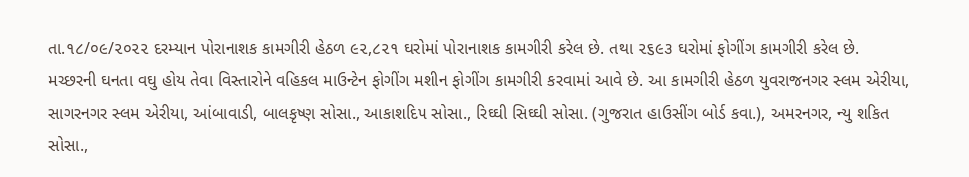તા.૧૮/૦૯/૨૦૨૨ દરમ્યાન પોરાનાશક કામગીરી હેઠળ ૯૨,૮૨૧ ઘરોમાં પોરાનાશક કામગીરી કરેલ છે. તથા ૨૬૯૩ ઘરોમાં ફોગીંગ કામગીરી કરેલ છે.
મચ્છરની ઘનતા વઘુ હોય તેવા વિસ્તારોને વહિકલ માઉન્ટેન ફોગીંગ મશીન ફોગીંગ કામગીરી કરવામાં આવે છે. આ કામગીરી હેઠળ યુવરાજનગર સ્લમ એરીયા, સાગરનગર સ્લમ એરીયા, આંબાવાડી, બાલકૃષ્ણ સોસા., આકાશદિ૫ સોસા., રિઘ્ઘી સિઘ્ઘી સોસા. (ગુજરાત હાઉસીંગ બોર્ડ કવા.), અમરનગર, ન્યુ શકિત સોસા.,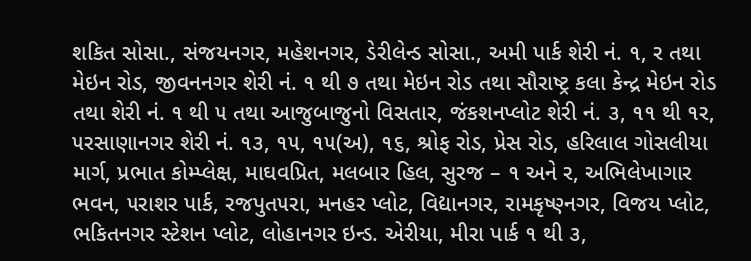શકિત સોસા., સંજયનગર, મહેશનગર, ડેરીલેન્ડ સોસા., અમી પાર્ક શેરી નં. ૧, ર તથા મેઇન રોડ, જીવનનગર શેરી નં. ૧ થી ૭ તથા મેઇન રોડ તથા સૌરાષ્ટ્ર કલા કેન્દ્ર મેઇન રોડ તથા શેરી નં. ૧ થી ૫ તથા આજુબાજુનો વિસતાર, જંકશનપ્લોટ શેરી નં. ૩, ૧૧ થી ૧ર, ૫રસાણાનગર શેરી નં. ૧૩, ૧૫, ૧૫(અ), ૧૬, શ્રોફ રોડ, પ્રેસ રોડ, હરિલાલ ગોસલીયા માર્ગ, પ્રભાત કોમ્પ્લેક્ષ, માઘવપ્રિત, મલબાર હિલ, સુરજ – ૧ અને ર, અભિલેખાગાર ભવન, ૫રાશર પાર્ક, રજપુત૫રા, મનહર પ્લોટ, વિદ્યાનગર, રામકૃષ્ણ્નગર, વિજય પ્લોટ, ભકિતનગર સ્ટેશન પ્લોટ, લોહાનગર ઇન્ડ. એરીયા, મીરા પાર્ક ૧ થી ૩,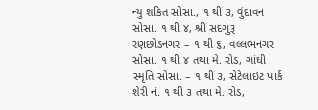ન્યુ શકિત સોસા., ૧ થી ૩, વુંદાવન સોસા. ૧ થી ૪, શ્રી સદગુરૂ રણછોડનગર – ૧ થી ૬, વલ્લભનગર સોસા. ૧ થી ૪ તથા મે. રોડ, ગાંઘી સ્મૃતિ સોસા. – ૧ થી ૩, સેટેલાઇટ પાર્ક શેરી નં. ૧ થી ૩ તથા મે. રોડ,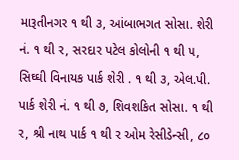મારૂતીનગર ૧ થી ૩, આંબાભગત સોસા. શેરી નં. ૧ થી ર, સરદાર પટેલ કોલોની ૧ થી ૫, સિઘ્ઘી વિનાયક પાર્ક શેરી . ૧ થી ૩, એલ.પી. પાર્ક શેરી નં. ૧ થી ૭, શિવશકિત સોસા. ૧ થી ર, શ્રી નાથ પાર્ક ૧ થી ર ઓમ રેસીડેન્સી, ૮૦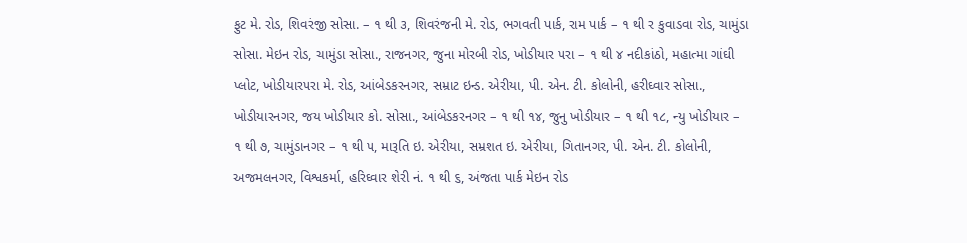ફુટ મે. રોડ, શિવરંજી સોસા. – ૧ થી ૩, શિવરંજની મે. રોડ, ભગવતી પાર્ક, રામ પાર્ક – ૧ થી ર કુવાડવા રોડ, ચામુંડા સોસા. મેઇન રોડ, ચામુંડા સોસા., રાજનગર, જુના મોરબી રોડ, ખોડીયાર ૫રા – ૧ થી ૪ નદીકાંઠો, મહાત્મા ગાંઘી પ્લોટ, ખોડીયાર૫રા મે. રોડ, આંબેડકરનગર, સમ્રાટ ઇન્ડ. એરીયા, પી. એન. ટી. કોલોની, હરીઘ્વાર સોસા., ખોડીયારનગર, જય ખોડીયાર કો. સોસા., આંબેડકરનગર – ૧ થી ૧૪, જુનુ ખોડીયાર – ૧ થી ૧૮, ન્યુ ખોડીયાર – ૧ થી ૭, ચામુંડાનગર – ૧ થી ૫, મારૂતિ ઇ. એરીયા, સમ્રશત ઇ. એરીયા, ગિતાનગર, પી. એન. ટી. કોલોની, અજમલનગર, વિશ્વકર્મા, હરિઘ્વાર શેરી નં. ૧ થી ૬, અંજતા પાર્ક મેઇન રોડ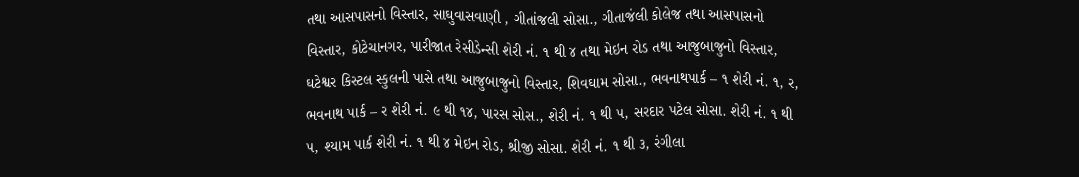તથા આસપાસનો વિસ્તાર, સાઘુવાસવાણી , ગીતાંજલી સોસા., ગીતાજંલી કોલેજ તથા આસપાસનો વિસ્તાર, કોટેચાનગર, પારીજાત રેસીડેન્સી શેરી નં. ૧ થી ૪ તથા મેઇન રોડ તથા આજુબાજુનો વિસ્તાર, ઘટેશ્વર કિસ્ટલ સ્કુલની પાસે તથા આજુબાજુનો વિસ્તાર, શિવઘામ સોસા., ભવનાથપાર્ક – ૧ શેરી નં. ૧, ર, ભવનાથ પાર્ક – ર શેરી નં. ૯ થી ૧૪, પારસ સોસ., શેરી નં. ૧ થી ૫, સરદાર પટેલ સોસા. શેરી નં. ૧ થી ૫, શ્યામ પાર્ક શેરી નં. ૧ થી ૪ મેઇન રોડ, શ્રીજી સોસા. શેરી નં. ૧ થી ૩, રંગીલા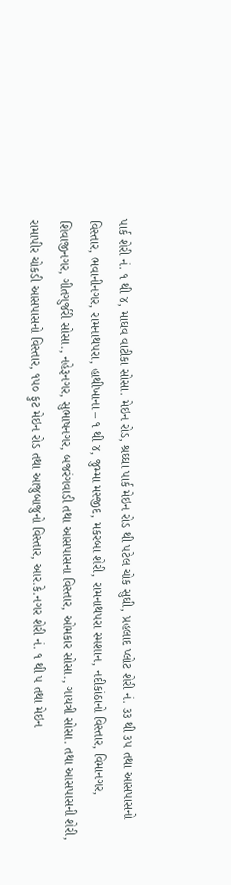પાર્ક શેરી નં. ૧ થી ૪, માઘવ વાટીકા સોસા. મેઇન રોડ, શ્રઘ્ઘા પાર્ક મેઇન રોડ થી પટેલ ચોક સુઘી, પ્રહલાદ પ્લોટ શેરી નં. ૩૩ થી ૩૫ તથા આસપાસનો વિસ્તાર, ભવાનીનગર, રામનાથ૫રા, હાથીખાના – ૧ થી ૪, જુમ્મા મસ્જીદ, મકરબા શેરી, રામનાથ૫રા સ્મશાન, નદીકાંઠાનો વિસ્તાર, વિમાનગર, શિવાજીનગર, ગીતગુર્જરી સોસા., નહેરૂનગર, સુભાષનગર, બજરંગવાડી તથા આસપાસના વિસ્તાર, ઓમકાર સોસા., ગાયત્રી સોસા. તથા આસપાસની શેરી, રામાપીર ચોકડી આસપાસનો વિસ્તાર, ૧૫૦ ફુટ મેઇન રોડ તથા આજુબાજુનો વિસ્તાર, આર.કે.નગર શેરી નં. ૧ થી ૫ તથા મેઇન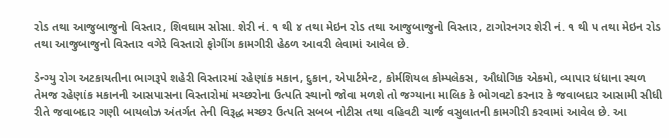રોડ તથા આજુબાજુનો વિસ્તાર, શિવઘામ સોસા. શેરી નં. ૧ થી ૪ તથા મેઇન રોડ તથા આજુબાજુનો વિસ્તાર, ટાગોરનગર શેરી નં. ૧ થી ૫ તથા મેઇન રોડ તથા આજુબાજુનો વિસ્તાર વગેરે વિસ્તારો ફોગીંગ કામગીરી હેઠળ આવરી લેવામાં આવેલ છે.

ડેન્ગ્યુ રોગ અટકાયતીના ભાગરૂપે શહેરી વિસ્તારમાં રહેણાંક મકાન, દુકાન, એપાર્ટમેન્ટ, કોર્મશિયલ કોમ્પલેકસ, ઔધોગિક એકમો, વ્યાપાર ધંધાના સ્થળ તેમજ રહેણાંક મકાનની આસપાસના વિસ્તારોમાં મચ્છરોના ઉત્પતિ સ્થાનો જોવા મળશે તો જગ્યાના માલિક કે ભોગવટો કરનાર કે જવાબદાર આસામી સીધી રીતે જવાબદાર ગણી બાયલોઝ અંતર્ગત તેની વિરૂદ્ધ મચ્છર ઉત્પતિ સબબ નોટીસ તથા વહિવટી ચાર્જ વસુલાતની કામગીરી કરવામાં આવેલ છે. આ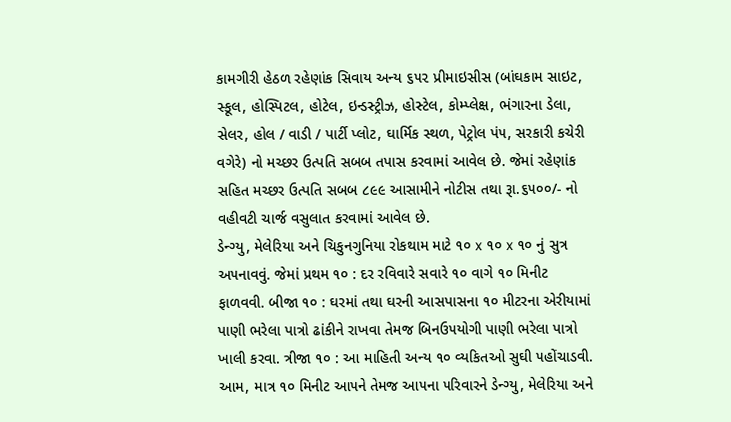કામગીરી હેઠળ રહેણાંક સિવાય અન્ય ૬૫૨ પ્રીમાઇસીસ (બાંઘકામ સાઇટ, સ્કૂલ, હોસ્પિટલ, હોટેલ, ઇન્ડસ્ટ્રીઝ, હોસ્ટેલ, કોમ્પ્લેક્ષ, ભંગારના ડેલા, સેલર, હોલ / વાડી / પાર્ટી પ્લોટ, ઘાર્મિક સ્થળ, પેટ્રોલ પં૫, સરકારી કચેરી વગેરે) નો મચ્છર ઉત્પતિ સબબ તપાસ કરવામાં આવેલ છે. જેમાં રહેણાંક સહિત મચ્છર ઉત્પતિ સબબ ૮૯૯ આસામીને નોટીસ તથા રૂા.૬૫૦૦/- નો વહીવટી ચાર્જ વસુલાત કરવામાં આવેલ છે.
ડેન્ગ્યુ, મેલેરિયા અને ચિકુનગુનિયા રોકથામ માટે ૧૦ x ૧૦ x ૧૦ નું સુત્ર અ૫નાવવું. જેમાં પ્રથમ ૧૦ : દર રવિવારે સવારે ૧૦ વાગે ૧૦ મિનીટ ફાળવવી. બીજા ૧૦ : ઘરમાં તથા ઘરની આસપાસના ૧૦ મીટરના એરીયામાં પાણી ભરેલા પાત્રો ઢાંકીને રાખવા તેમજ બિનઉ૫યોગી પાણી ભરેલા પાત્રો ખાલી કરવા. ત્રીજા ૧૦ : આ માહિતી અન્ય ૧૦ વ્યકિતઓ સુઘી ૫હોંચાડવી. આમ, માત્ર ૧૦ મિનીટ આ૫ને તેમજ આ૫ના ૫રિવારને ડેન્ગ્યુ, મેલેરિયા અને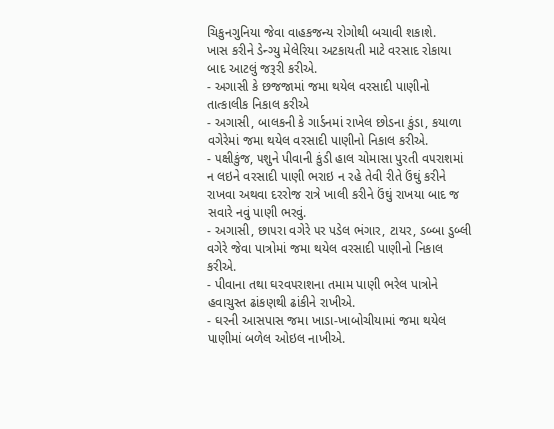ચિકુનગુનિયા જેવા વાહકજન્ય રોગોથી બચાવી શકાશે.
ખાસ કરીને ડેન્ગ્યુ મેલેરિયા અટકાયતી માટે વરસાદ રોકાયા બાદ આટલું જરૂરી કરીએ.
- અગાસી કે છજજામાં જમા થયેલ વરસાદી પાણીનો તાત્કાલીક નિકાલ કરીએ
- અગાસી, બાલકની કે ગાર્ડનમાં રાખેલ છોડના કુંડા, કયાળા વગેરેમાં જમા થયેલ વરસાદી પાણીનો નિકાલ કરીએ.
- ૫ક્ષીકુંજ, ૫શુને પીવાની કુંડી હાલ ચોમાસા પુરતી વ૫રાશમાં ન લઇને વરસાદી પાણી ભરાઇ ન રહે તેવી રીતે ઉંઘું કરીને રાખવા અથવા દરરોજ રાત્રે ખાલી કરીને ઉંઘું રાખયા બાદ જ સવારે નવું પાણી ભરવું.
- અગાસી, છા૫રા વગેરે ૫ર પડેલ ભંગાર, ટાયર, ડબ્બા ડુબ્લી વગેરે જેવા પાત્રોમાં જમા થયેલ વરસાદી પાણીનો નિકાલ કરીએ.
- પીવાના તથા ઘરવ૫રાશના તમામ પાણી ભરેલ પાત્રોને હવાચુસ્ત ઢાંકણથી ઢાંકીને રાખીએ.
- ઘરની આસપાસ જમા ખાડા-ખાબોચીયામાં જમા થયેલ પાણીમાં બળેલ ઓઇલ નાખીએ.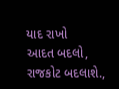યાદ રાખો
આદત બદલો, રાજકોટ બદલાશે.,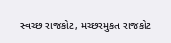સ્વચ્છ રાજકોટ, મચ્છરમુકત રાજકોટ